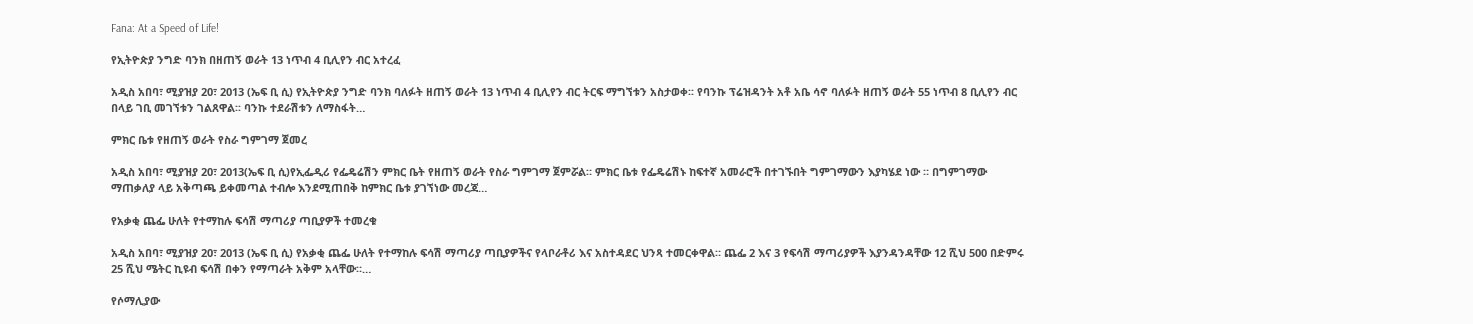Fana: At a Speed of Life!

የኢትዮጵያ ንግድ ባንክ በዘጠኝ ወራት 13 ነጥብ 4 ቢሊየን ብር አተረፈ

አዲስ አበባ፣ ሚያዝያ 20፣ 2013 (ኤፍ ቢ ሲ) የኢትዮጵያ ንግድ ባንክ ባለፉት ዘጠኝ ወራት 13 ነጥብ 4 ቢሊየን ብር ትርፍ ማግኘቱን አስታወቀ፡፡ የባንኩ ፕሬዝዳንት አቶ አቤ ሳኖ ባለፉት ዘጠኝ ወራት 55 ነጥብ 8 ቢሊየን ብር በላይ ገቢ መገኘቱን ገልጸዋል፡፡ ባንኩ ተደራሽቱን ለማስፋት…

ምክር ቤቱ የዘጠኝ ወራት የስራ ግምገማ ጀመረ

አዲስ አበባ፣ ሚያዝያ 20፣ 2013(ኤፍ ቢ ሲ)የኢፌዲሪ የፌዴሬሽን ምክር ቤት የዘጠኝ ወራት የስራ ግምገማ ጀምሯል። ምክር ቤቱ የፌዴሬሽኑ ከፍተኛ አመራሮች በተገኙበት ግምገማውን እያካሄደ ነው ። በግምገማው ማጠቃለያ ላይ አቅጣጫ ይቀመጣል ተብሎ እንደሚጠበቅ ከምክር ቤቱ ያገኘነው መረጃ…

የአቃቂ ጨፌ ሁለት የተማከሉ ፍሳሽ ማጣሪያ ጣቢያዎች ተመረቁ

አዲስ አበባ፣ ሚያዝያ 20፣ 2013 (ኤፍ ቢ ሲ) የአቃቂ ጨፌ ሁለት የተማከሉ ፍሳሽ ማጣሪያ ጣቢያዎችና የላቦራቶሪ እና አስተዳደር ህንጻ ተመርቀዋል። ጨፌ 2 እና 3 የፍሳሽ ማጣሪያዎች እያንዳንዳቸው 12 ሺህ 500 በድምሩ 25 ሺህ ሜትር ኪዩብ ፍሳሽ በቀን የማጣራት አቅም አላቸው።…

የሶማሊያው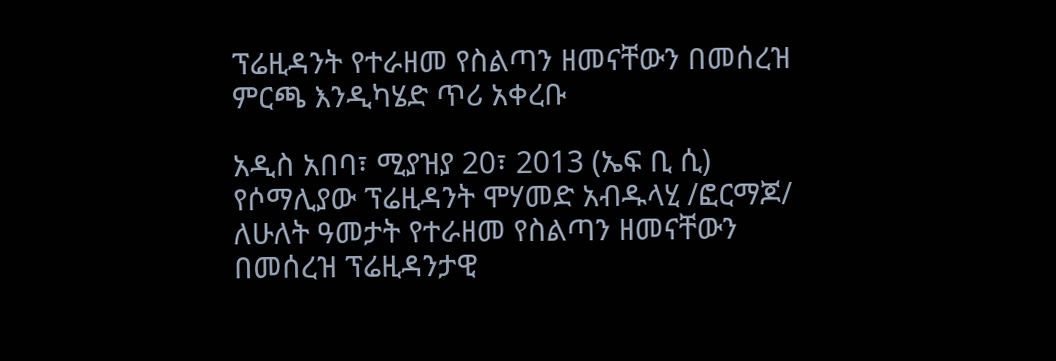ፕሬዚዳንት የተራዘመ የስልጣን ዘመናቸውን በመሰረዝ ምርጫ እንዲካሄድ ጥሪ አቀረቡ

አዲስ አበባ፣ ሚያዝያ 20፣ 2013 (ኤፍ ቢ ሲ) የሶማሊያው ፕሬዚዳንት ሞሃመድ አብዱላሂ /ፎርማጆ/ ለሁለት ዓመታት የተራዘመ የስልጣን ዘመናቸውን በመሰረዝ ፕሬዚዳንታዊ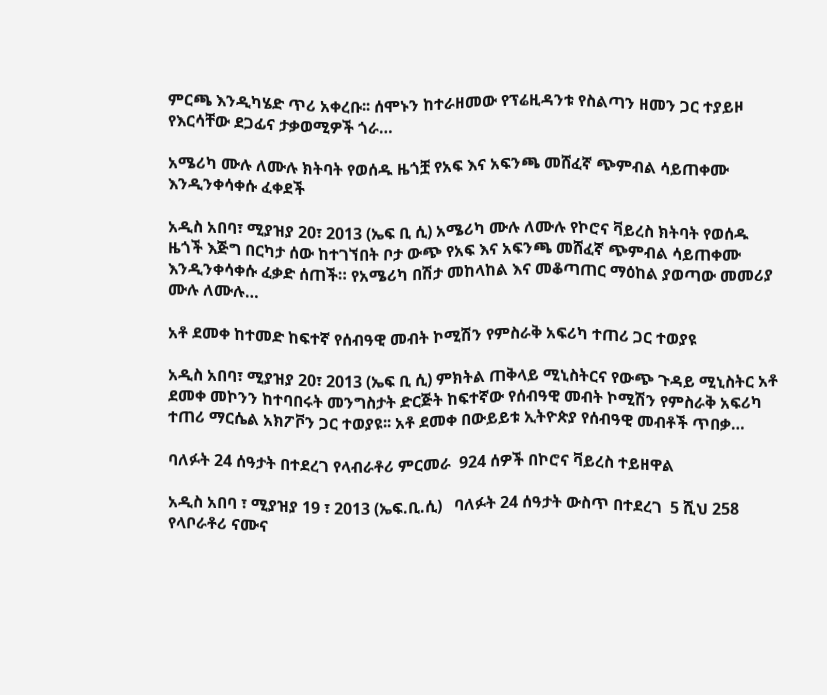ምርጫ እንዲካሄድ ጥሪ አቀረቡ፡፡ ሰሞኑን ከተራዘመው የፕሬዚዳንቱ የስልጣን ዘመን ጋር ተያይዞ የእርሳቸው ደጋፊና ታቃወሚዎች ጎራ…

አሜሪካ ሙሉ ለሙሉ ክትባት የወሰዱ ዜጎቿ የአፍ እና አፍንጫ መሸፈኛ ጭምብል ሳይጠቀሙ እንዲንቀሳቀሱ ፈቀደች

አዲስ አበባ፣ ሚያዝያ 20፣ 2013 (ኤፍ ቢ ሲ) አሜሪካ ሙሉ ለሙሉ የኮሮና ቫይረስ ክትባት የወሰዱ ዜጎች እጅግ በርካታ ሰው ከተገኘበት ቦታ ውጭ የአፍ እና አፍንጫ መሸፈኛ ጭምብል ሳይጠቀሙ እንዲንቀሳቀሱ ፈቃድ ሰጠች። የአሜሪካ በሽታ መከላከል እና መቆጣጠር ማዕከል ያወጣው መመሪያ ሙሉ ለሙሉ…

አቶ ደመቀ ከተመድ ከፍተኛ የሰብዓዊ መብት ኮሚሽን የምስራቅ አፍሪካ ተጠሪ ጋር ተወያዩ

አዲስ አበባ፣ ሚያዝያ 20፣ 2013 (ኤፍ ቢ ሲ) ምክትል ጠቅላይ ሚኒስትርና የውጭ ጉዳይ ሚኒስትር አቶ ደመቀ መኮንን ከተባበሩት መንግስታት ድርጅት ከፍተኛው የሰብዓዊ መብት ኮሚሽን የምስራቅ አፍሪካ ተጠሪ ማርሴል አክፖቮን ጋር ተወያዩ፡፡ አቶ ደመቀ በውይይቱ ኢትዮጵያ የሰብዓዊ መብቶች ጥበቃ…

ባለፉት 24 ሰዓታት በተደረገ የላብራቶሪ ምርመራ  924 ሰዎች በኮሮና ቫይረስ ተይዘዋል

አዲስ አበባ ፣ ሚያዝያ 19 ፣ 2013 (ኤፍ.ቢ.ሲ)   ባለፉት 24 ሰዓታት ውስጥ በተደረገ  5 ሺህ 258 የላቦራቶሪ ናሙና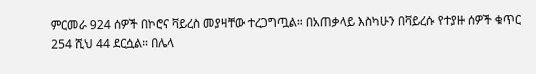ምርመራ 924 ሰዎች በኮሮና ቫይረስ መያዛቸው ተረጋግጧል። በአጠቃላይ እስካሁን በቫይረሱ የተያዙ ሰዎች ቁጥር 254 ሺህ 44 ደርሷል። በሌላ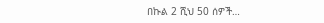በኩል 2 ሺህ 50 ሰዎች…